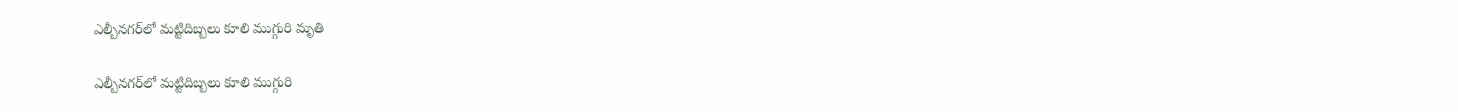ఎల్బీనగర్‌లో మట్టిదిబ్బలు కూలి ముగ్గురి మృతి

ఎల్బీనగర్‌లో మట్టిదిబ్బలు కూలి ముగ్గురి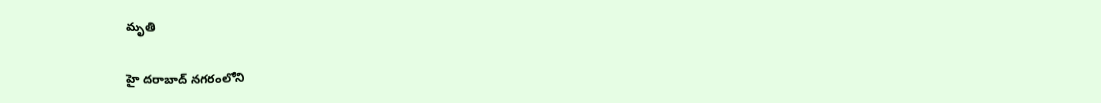మృతి

హై దరాబాద్‌ నగరంలోని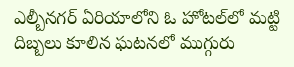ఎల్బీనగర్‌ ఏరియాలోని ఓ హోటల్‌లో మట్టి దిబ్బలు కూలిన ఘటనలో ముగ్గురు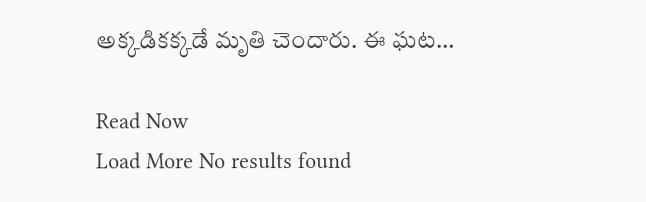అక్కడికక్కడే మృతి చెందారు. ఈ ఘట…

Read Now
Load More No results found